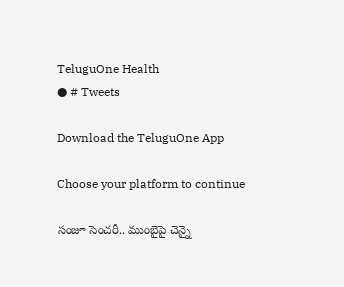TeluguOne Health
● # Tweets

Download the TeluguOne App

Choose your platform to continue

సంజూ సెంచరీ.. ముంబైపై చెన్నై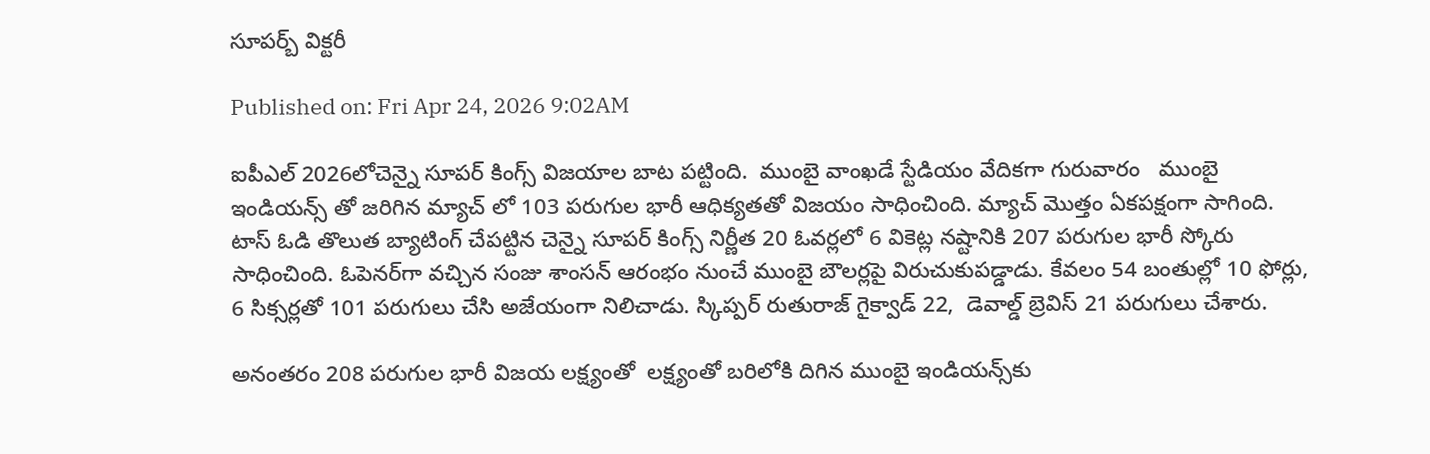సూపర్బ్ విక్టరీ

Published on: Fri Apr 24, 2026 9:02AM

ఐపీఎల్ 2026లోచెన్నై సూపర్ కింగ్స్ విజయాల బాట పట్టింది.  ముంబై వాంఖడే స్టేడియం వేదికగా గురువారం   ముంబై ఇండియన్స్ తో జరిగిన మ్యాచ్ లో 103 పరుగుల భారీ ఆధిక్యతతో విజయం సాధించింది. మ్యాచ్ మొత్తం ఏకపక్షంగా సాగింది. టాస్ ఓడి తొలుత బ్యాటింగ్ చేపట్టిన చెన్నై సూపర్ కింగ్స్ నిర్ణీత 20 ఓవర్లలో 6 వికెట్ల నష్టానికి 207 పరుగుల భారీ స్కోరు సాధించింది. ఓపెనర్‌గా వచ్చిన సంజు శాంసన్ ఆరంభం నుంచే ముంబై బౌలర్లపై విరుచుకుపడ్డాడు. కేవలం 54 బంతుల్లో 10 ఫోర్లు, 6 సిక్సర్లతో 101 పరుగులు చేసి అజేయంగా నిలిచాడు. స్కిప్పర్ రుతురాజ్ గైక్వాడ్ 22,  డెవాల్డ్ బ్రెవిస్ 21 పరుగులు చేశారు.

అనంతరం 208 పరుగుల భారీ విజయ లక్ష్యంతో  లక్ష్యంతో బరిలోకి దిగిన ముంబై ఇండియన్స్‌కు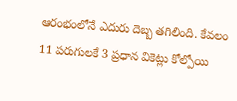ఆరంభంలోనే ఎదురు దెబ్బ తగిలింది. కేవలం 11 పరుగులకే 3 ప్రధాన వికెట్లు కోల్పోయి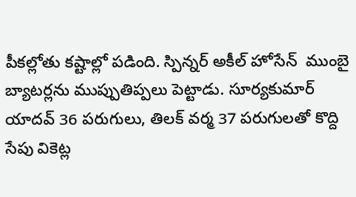పీకల్లోతు కష్టాల్లో పడింది. స్పిన్నర్ అకీల్ హోసేన్  ముంబై బ్యాటర్లను ముప్పుతిప్పలు పెట్టాడు. సూర్యకుమార్ యాదవ్ 36 పరుగులు, తిలక్ వర్మ 37 పరుగులతో కొద్ది సేపు వికెట్ల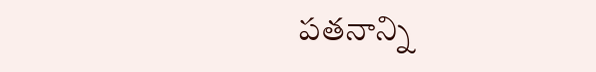పతనాన్ని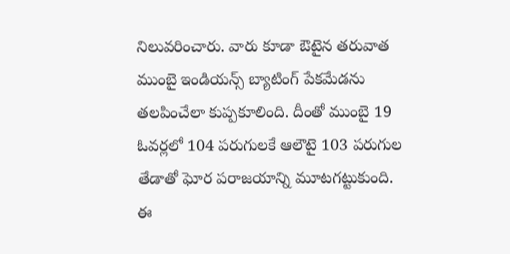నిలువరించారు. వారు కూడా ఔటైన తరువాత ముంబై ఇండియన్స్ బ్యాటింగ్ పేకమేడను తలపించేలా కుప్పకూలింది. దీంతో ముంబై 19 ఓవర్లలో 104 పరుగులకే ఆలౌటై 103 పరుగుల తేడాతో ఘోర పరాజయాన్ని మూటగట్టుకుంది.  ఈ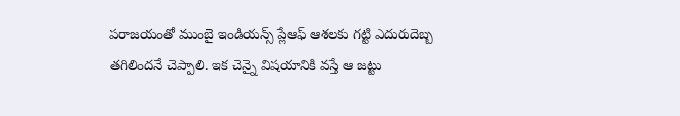పరాజయంతో ముంబై ఇండియన్స్ ప్లేఆఫ్ ఆశలకు గట్టి ఎదురుదెబ్బ తగిలిందనే చెప్పాలి. ఇక చెన్నై విషయానికి వస్తే ఆ జట్టు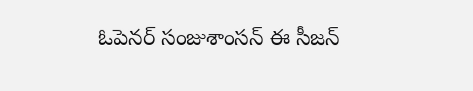ఓపెనర్ సంజుశాంసన్ ఈ సీజన్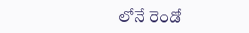లోనే రెండో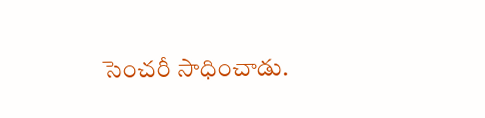సెంచరీ సాధించాడు.